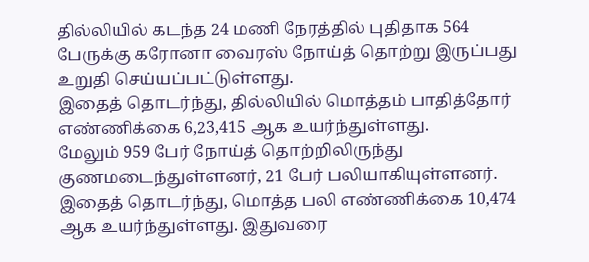தில்லியில் கடந்த 24 மணி நேரத்தில் புதிதாக 564 பேருக்கு கரோனா வைரஸ் நோய்த் தொற்று இருப்பது உறுதி செய்யப்பட்டுள்ளது.
இதைத் தொடர்ந்து, தில்லியில் மொத்தம் பாதித்தோர் எண்ணிக்கை 6,23,415 ஆக உயர்ந்துள்ளது.
மேலும் 959 பேர் நோய்த் தொற்றிலிருந்து குணமடைந்துள்ளனர், 21 பேர் பலியாகியுள்ளனர். இதைத் தொடர்ந்து, மொத்த பலி எண்ணிக்கை 10,474 ஆக உயர்ந்துள்ளது. இதுவரை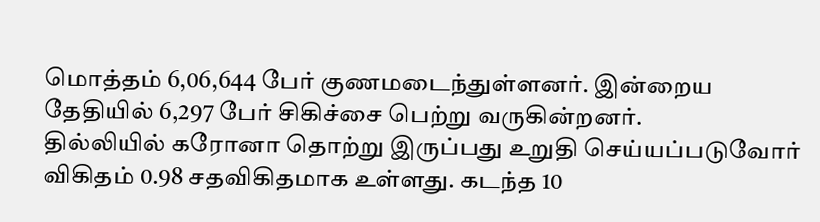மொத்தம் 6,06,644 பேர் குணமடைந்துள்ளனர். இன்றைய தேதியில் 6,297 பேர் சிகிச்சை பெற்று வருகின்றனர்.
தில்லியில் கரோனா தொற்று இருப்பது உறுதி செய்யப்படுவோர் விகிதம் 0.98 சதவிகிதமாக உள்ளது. கடந்த 10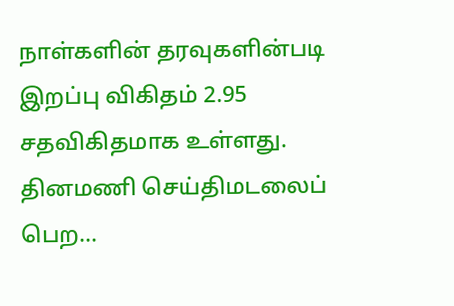நாள்களின் தரவுகளின்படி இறப்பு விகிதம் 2.95 சதவிகிதமாக உள்ளது.
தினமணி செய்திமடலைப் பெற...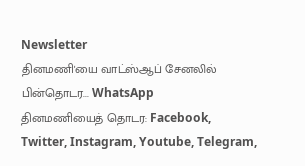Newsletter
தினமணி'யை வாட்ஸ்ஆப் சேனலில் பின்தொடர... WhatsApp
தினமணியைத் தொடர: Facebook, Twitter, Instagram, Youtube, Telegram,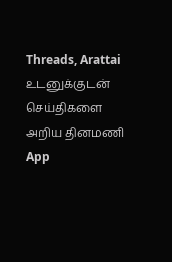Threads, Arattai
உடனுக்குடன் செய்திகளை அறிய தினமணி App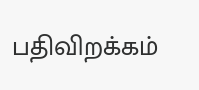பதிவிறக்கம்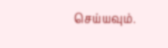செய்யவும்.